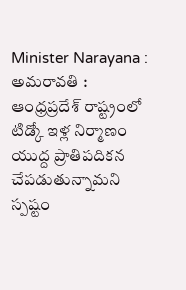Minister Narayana : అమరావతి : ఆంధ్రప్రదేశ్ రాష్ట్రంలో టిడ్కో ఇళ్ల నిర్మాణం యుద్ద ప్రాతిపదికన చేపడుతున్నామని స్పష్టం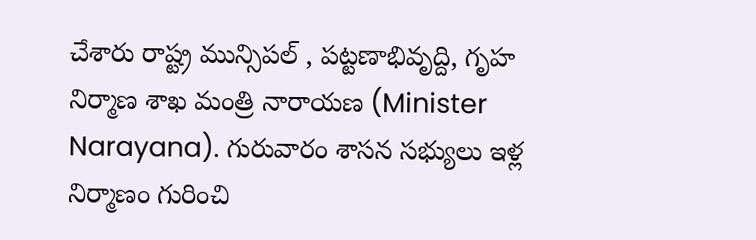చేశారు రాష్ట్ర మున్సిపల్ , పట్టణాభివృద్ది, గృహ నిర్మాణ శాఖ మంత్రి నారాయణ (Minister Narayana). గురువారం శాసన సభ్యులు ఇళ్ల నిర్మాణం గురించి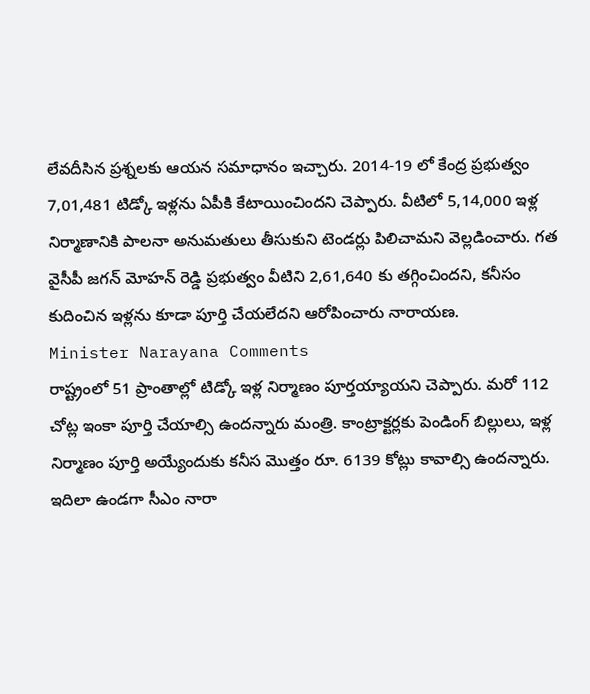లేవదీసిన ప్రశ్నలకు ఆయన సమాధానం ఇచ్చారు. 2014-19 లో కేంద్ర ప్రభుత్వం 7,01,481 టిడ్కో ఇళ్లను ఏపీకి కేటాయించిందని చెప్పారు. వీటిలో 5,14,000 ఇళ్ల నిర్మాణానికి పాలనా అనుమతులు తీసుకుని టెండర్లు పిలిచామని వెల్లడించారు. గత వైసీపీ జగన్ మోహన్ రెడ్డి ప్రభుత్వం వీటిని 2,61,640 కు తగ్గించిందని, కనీసం కుదించిన ఇళ్లను కూడా పూర్తి చేయలేదని ఆరోపించారు నారాయణ.
Minister Narayana Comments
రాష్ట్రంలో 51 ప్రాంతాల్లో టిడ్కో ఇళ్ల నిర్మాణం పూర్తయ్యాయని చెప్పారు. మరో 112 చోట్ల ఇంకా పూర్తి చేయాల్సి ఉందన్నారు మంత్రి. కాంట్రాక్టర్లకు పెండింగ్ బిల్లులు, ఇళ్ల నిర్మాణం పూర్తి అయ్యేందుకు కనీస మొత్తం రూ. 6139 కోట్లు కావాల్సి ఉందన్నారు. ఇదిలా ఉండగా సీఎం నారా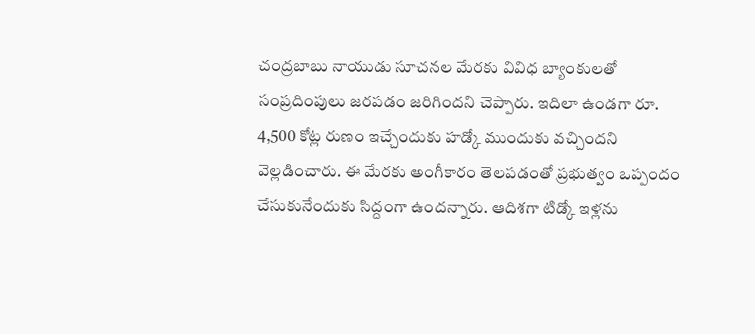చంద్రబాబు నాయుడు సూచనల మేరకు వివిధ బ్యాంకులతో సంప్రదింపులు జరపడం జరిగిందని చెప్పారు. ఇదిలా ఉండగా రూ. 4,500 కోట్ల రుణం ఇచ్చేందుకు హడ్కో ముందుకు వచ్చిందని వెల్లడించారు. ఈ మేరకు అంగీకారం తెలపడంతో ప్రభుత్వం ఒప్పందం చేసుకునేందుకు సిద్దంగా ఉందన్నారు. ఆదిశగా టిడ్కో ఇళ్లను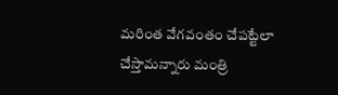మరింత వేగవంతం చేపట్టేలా చేస్తామన్నారు మంత్రి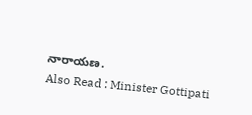నారాయణ.
Also Read : Minister Gottipati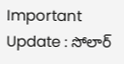Important Update : సోలార్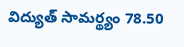విద్యుత్ సామర్థ్యం 78.50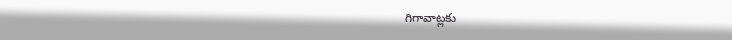గిగావాట్లకు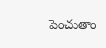పెంచుతాం